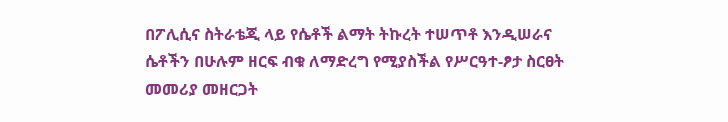በፖሊሲና ስትራቴጂ ላይ የሴቶች ልማት ትኩረት ተሠጥቶ እንዲሠራና ሴቶችን በሁሉም ዘርፍ ብቁ ለማድረግ የሚያስችል የሥርዓተ-ፆታ ስርፀት መመሪያ መዘርጋት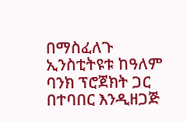በማስፈለጉ ኢንስቲትዩቱ ከዓለም ባንክ ፕሮጀክት ጋር በተባበር እንዲዘጋጅ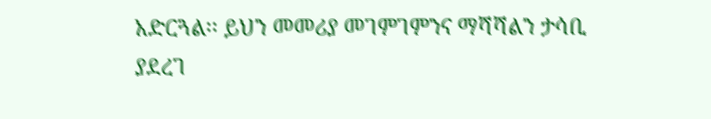አድርጓል፡፡ ይህን መመሪያ መገምገምንና ማሻሻልን ታሳቢ ያደረገ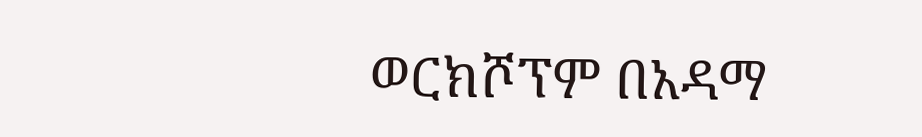ወርክሾፕም በአዳማ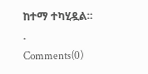ከተማ ተካሂዷል፡፡
.
Comments(0)